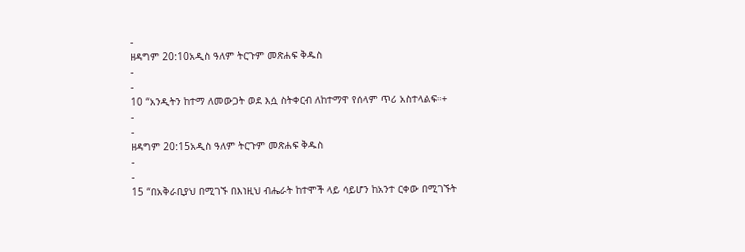-
ዘዳግም 20:10አዲስ ዓለም ትርጉም መጽሐፍ ቅዱስ
-
-
10 “አንዲትን ከተማ ለመውጋት ወደ እሷ ስትቀርብ ለከተማዋ የሰላም ጥሪ አስተላልፍ።+
-
-
ዘዳግም 20:15አዲስ ዓለም ትርጉም መጽሐፍ ቅዱስ
-
-
15 “በአቅራቢያህ በሚገኙ በእነዚህ ብሔራት ከተሞች ላይ ሳይሆን ከአንተ ርቀው በሚገኙት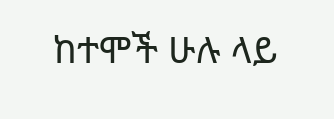ከተሞች ሁሉ ላይ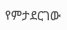የምታደርገው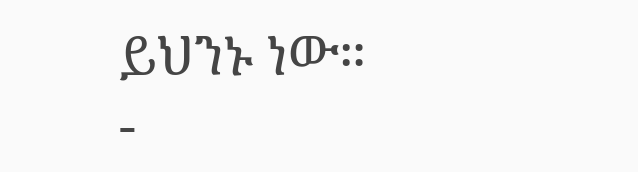ይህንኑ ነው።
-